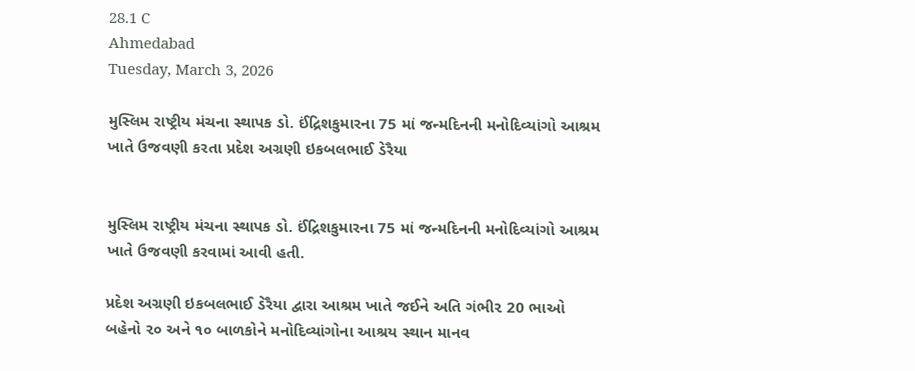28.1 C
Ahmedabad
Tuesday, March 3, 2026

મુસ્લિમ રાષ્ટ્રીય મંચના સ્થાપક ડો. ઈંદ્રિશકુમારના 75 માં જન્મદિનની મનોદિવ્યાંગો આશ્રમ ખાતે ઉજવણી કરતા પ્રદેશ અગ્રણી ઇકબલભાઈ ડેરૈયા


મુસ્લિમ રાષ્ટ્રીય મંચના સ્થાપક ડો. ઈંદ્રિશકુમારના 75 માં જન્મદિનની મનોદિવ્યાંગો આશ્રમ ખાતે ઉજવણી કરવામાં આવી હતી.

પ્રદેશ અગ્રણી ઇકબલભાઈ ડેરૈયા દ્વારા આશ્રમ ખાતે જઈને અતિ ગંભી૨ 20 ભાઓ બહેનો ૨૦ અને ૧૦ બાળકોને મનોદિવ્યાંગોના આશ્રય સ્થાન માનવ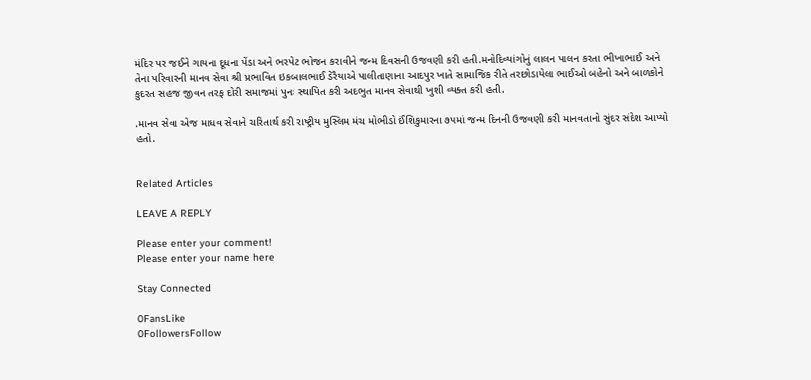મંદિર પર જઈને ગાયના દૂધના પેંડા અને ભરપેટ ભોજન કરાવીને જન્મ દિવસની ઉજવણી કરી હતી.મનોદિવ્યાંગોનું લાલન પાલન કરતા ભીખાભાઈ અને તેના પરિવારની માનવ સેવા શ્રી પ્રભાવિત ઇકબાલભાઈ ડેરૈયાએ પાલીતાણાના આદપુર ખાતે સામાજિક રીતે તરછોડાયેલા ભાઈઓ બહેનો અને બાળકોને કુદરત સહજ જીવન તરફ દોરી સમાજમાં પુનઃ સ્થાપિત કરી અદભુત માનવ સેવાથી ખુશી વ્યક્ત કરી હતી.

.માનવ સેવા એજ માધવ સેવાને ચરિતાર્થ કરી રાષ્ટ્રીય મુસ્લિમ મંચ મોભીડો ઈંશિકુમારના ૭૫માં જન્મ દિનની ઉજવણી કરી માનવતાનો સુંદર સંદેશ આપ્યો હતો.


Related Articles

LEAVE A REPLY

Please enter your comment!
Please enter your name here

Stay Connected

0FansLike
0FollowersFollow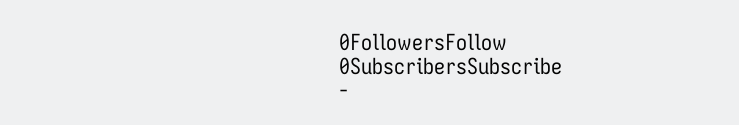0FollowersFollow
0SubscribersSubscribe
-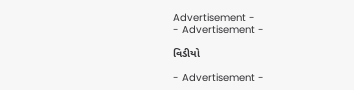Advertisement -
- Advertisement -

વિડીયો

- Advertisement -